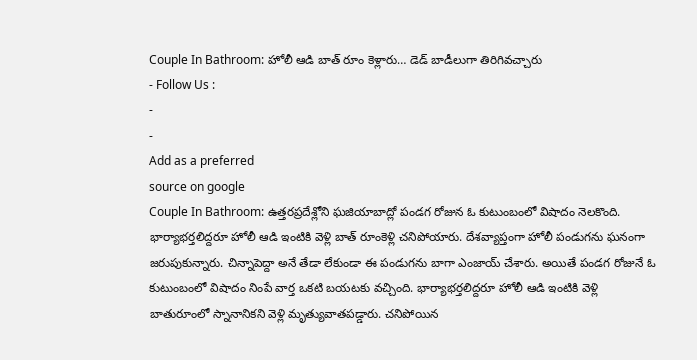Couple In Bathroom: హోలీ ఆడి బాత్ రూం కెళ్లారు… డెడ్ బాడీలుగా తిరిగివచ్చారు
- Follow Us :
-
-
Add as a preferred
source on google
Couple In Bathroom: ఉత్తరప్రదేశ్లోని ఘజియాబాద్లో పండగ రోజున ఓ కుటుంబంలో విషాదం నెలకొంది. భార్యాభర్తలిద్దరూ హోలీ ఆడి ఇంటికి వెళ్లి బాత్ రూంకెళ్లి చనిపోయారు. దేశవ్యాప్తంగా హోలీ పండుగను ఘనంగా జరుపుకున్నారు. చిన్నాపెద్దా అనే తేడా లేకుండా ఈ పండుగను బాగా ఎంజాయ్ చేశారు. అయితే పండగ రోజునే ఓ కుటుంబంలో విషాదం నింపే వార్త ఒకటి బయటకు వచ్చింది. భార్యాభర్తలిద్దరూ హోలీ ఆడి ఇంటికి వెళ్లి బాతురూంలో స్నానానికని వెళ్లి మృత్యువాతపడ్డారు. చనిపోయిన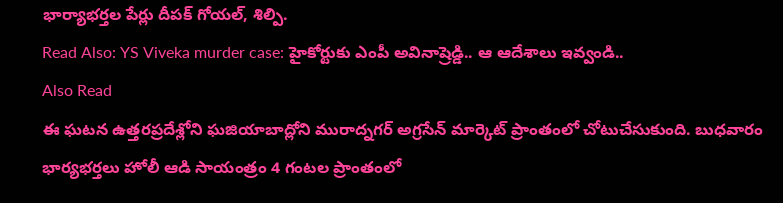భార్యాభర్తల పేర్లు దీపక్ గోయల్, శిల్పి.
Read Also: YS Viveka murder case: హైకోర్టుకు ఎంపీ అవినాష్రెడ్డి.. ఆ ఆదేశాలు ఇవ్వండి..
Also Read
ఈ ఘటన ఉత్తరప్రదేశ్లోని ఘజియాబాద్లోని మురాద్నగర్ అగ్రసేన్ మార్కెట్ ప్రాంతంలో చోటుచేసుకుంది. బుధవారం భార్యభర్తలు హోలీ ఆడి సాయంత్రం 4 గంటల ప్రాంతంలో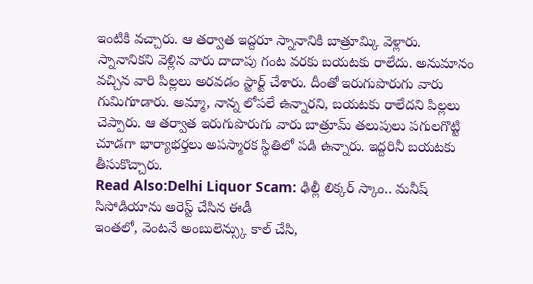ఇంటికి వచ్చారు. ఆ తర్వాత ఇద్దరూ స్నానానికి బాత్రూమ్కి వెళ్లారు. స్నానానికని వెళ్లిన వారు దాదాపు గంట వరకు బయటకు రాలేదు. అనుమానం వచ్చిన వారి పిల్లలు అరవడం స్టార్ట్ చేశారు. దీంతో ఇరుగుపొరుగు వారు గుమిగూడారు. అమ్మా, నాన్న లోపలే ఉన్నారని, బయటకు రాలేదని పిల్లలు చెప్పారు. ఆ తర్వాత ఇరుగుపొరుగు వారు బాత్రూమ్ తలుపులు పగులగొట్టి చూడగా భార్యాభర్తలు అపస్మారక స్థితిలో పడి ఉన్నారు. ఇద్దరినీ బయటకు తీసుకొచ్చారు.
Read Also:Delhi Liquor Scam: ఢిల్లీ లిక్కర్ స్కాం.. మనీష్ సిసోడియాను అరెస్ట్ చేసిన ఈడీ
ఇంతలో, వెంటనే అంబులెన్స్కు కాల్ చేసి,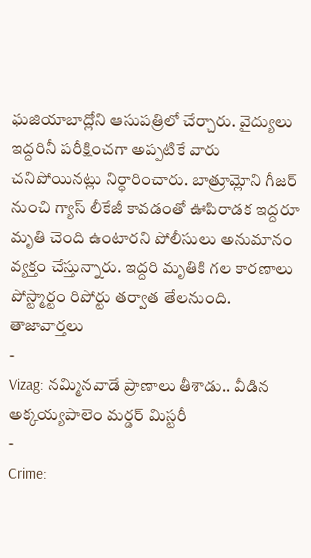ఘజియాబాద్లోని ఆసుపత్రిలో చేర్చారు. వైద్యులు ఇద్దరినీ పరీక్షించగా అప్పటికే వారు చనిపోయినట్లు నిర్ధారించారు. బాత్రూమ్లోని గీజర్ నుంచి గ్యాస్ లీకేజీ కావడంతో ఊపిరాడక ఇద్దరూ మృతి చెంది ఉంటారని పోలీసులు అనుమానం వ్యక్తం చేస్తున్నారు. ఇద్దరి మృతికి గల కారణాలు పోస్ట్మార్టం రిపోర్టు తర్వాత తేలనుంది.
తాజావార్తలు
-
Vizag: నమ్మినవాడే ప్రాణాలు తీశాడు.. వీడిన అక్కయ్యపాలెం మర్డర్ మిస్టరీ
-
Crime: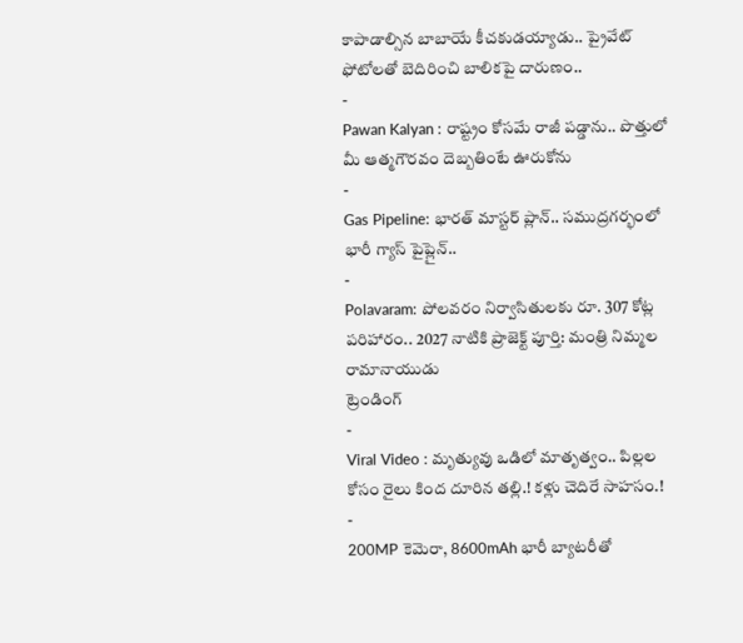కాపాడాల్సిన బాబాయే కీచకుడయ్యాడు.. ప్రైవేట్ ఫోటోలతో బెదిరించి బాలికపై దారుణం..
-
Pawan Kalyan : రాష్ట్రం కోసమే రాజీ పడ్డాను.. పొత్తులో మీ ఆత్మగౌరవం దెబ్బతింటే ఊరుకోను
-
Gas Pipeline: భారత్ మాస్టర్ ప్లాన్.. సముద్రగర్భంలో భారీ గ్యాస్ పైప్లైన్..
-
Polavaram: పోలవరం నిర్వాసితులకు రూ. 307 కోట్ల పరిహారం.. 2027 నాటికి ప్రాజెక్ట్ పూర్తి: మంత్రి నిమ్మల రామానాయుడు
ట్రెండింగ్
-
Viral Video : మృత్యువు ఒడిలో మాతృత్వం.. పిల్లల కోసం రైలు కింద దూరిన తల్లి.! కళ్లు చెదిరే సాహసం.!
-
200MP కెమెరా, 8600mAh భారీ బ్యాటరీతో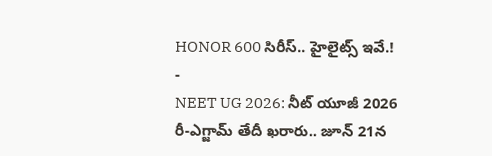HONOR 600 సిరీస్.. హైలైట్స్ ఇవే.!
-
NEET UG 2026: నీట్ యూజీ 2026 రీ-ఎగ్జామ్ తేదీ ఖరారు.. జూన్ 21న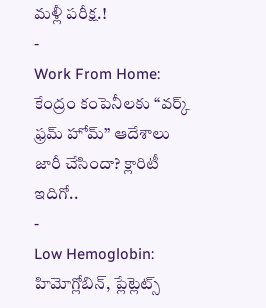మళ్లీ పరీక్ష.!
-
Work From Home: కేంద్రం కంపెనీలకు “వర్క్ ఫ్రమ్ హోమ్” ఆదేశాలు జారీ చేసిందా? క్లారిటీ ఇదిగో..
-
Low Hemoglobin: హిమోగ్లోబిన్, ప్లేట్లెట్స్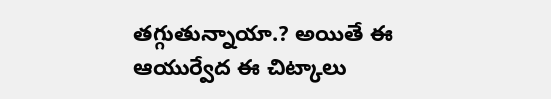తగ్గుతున్నాయా.? అయితే ఈ ఆయుర్వేద ఈ చిట్కాలు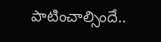పాటించాల్సిందే..